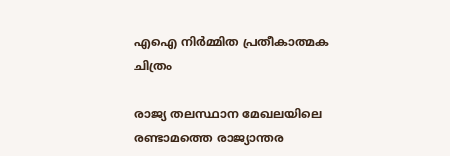എഐ നിര്‍മ്മിത പ്രതീകാത്മക ചിത്രം

രാജ്യ തലസ്ഥാന മേഖലയിലെ രണ്ടാമത്തെ രാജ്യാന്തര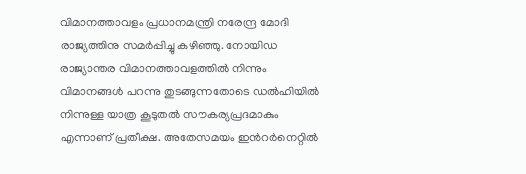വിമാനത്താവളം പ്രധാനമന്ത്രി നരേന്ദ്ര മോദി രാജ്യത്തിനു സമർപ്പിച്ചു കഴിഞ്ഞു. നോയിഡ രാജ്യാന്തര വിമാനത്താവളത്തില്‍ നിന്നും വിമാനങ്ങള്‍ പറന്നു തുടങ്ങുന്നതോടെ ഡൽഹിയിൽ നിന്നുള്ള യാത്ര കൂടുതൽ സൗകര്യപ്രദമാകും എന്നാണ് പ്രതീക്ഷ. അതേസമയം ഇന്‍റര്‍നെറ്റില്‍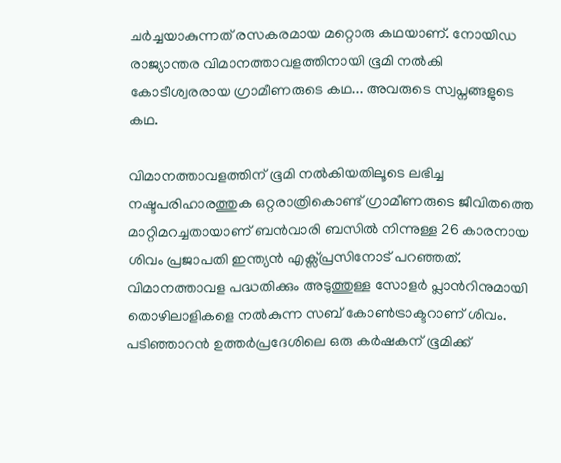ചര്‍ച്ചയാകുന്നത് രസകരമായ മറ്റൊരു കഥയാണ്. നോയിഡ രാജ്യാന്തര വിമാനത്താവളത്തിനായി ഭൂമി നല്‍കി കോടീശ്വരരായ ഗ്രാമീണരുടെ കഥ... അവരുടെ സ്വപ്നങ്ങളുടെ കഥ.

വിമാനത്താവളത്തിന് ഭൂമി നല്‍കിയതിലൂടെ ലഭിച്ച നഷ്ടപരിഹാരത്തുക ഒറ്റരാത്രികൊണ്ട് ഗ്രാമീണരുടെ ജീവിതത്തെ മാറ്റിമറച്ചതായാണ് ബൻവാരി ബസിൽ നിന്നുള്ള 26 കാരനായ ശിവം പ്രജാപതി ഇന്ത്യന്‍ എക്സ്പ്രസിനോട് പറഞ്ഞത്. വിമാനത്താവള പദ്ധതിക്കും അടുത്തുള്ള സോളർ പ്ലാന്‍റിനുമായി തൊഴിലാളികളെ നല്‍കുന്ന സബ് കോൺട്രാക്ടറാണ് ശിവം. പടിഞ്ഞാറൻ ഉത്തർപ്രദേശിലെ ഒരു കർഷകന് ഭൂമിക്ക്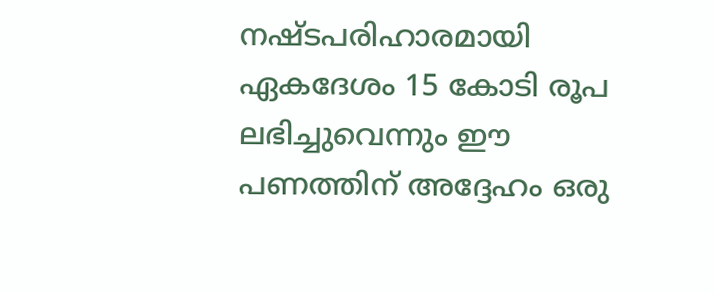നഷ്ടപരിഹാരമായി ഏകദേശം 15 കോടി രൂപ ലഭിച്ചുവെന്നും ഈ പണത്തിന് അദ്ദേഹം ഒരു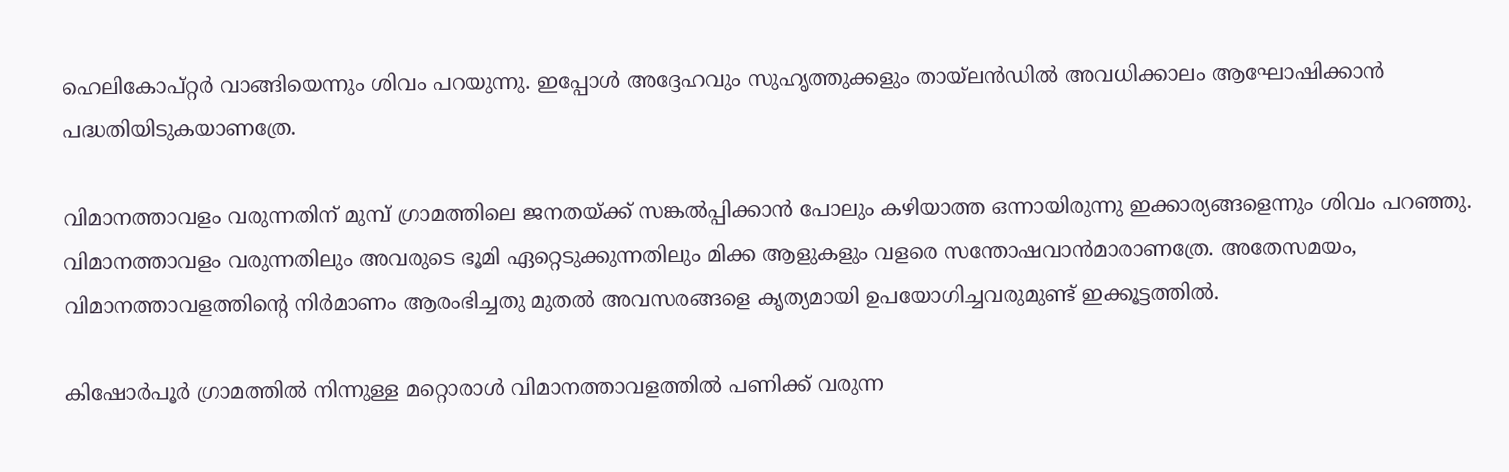ഹെലികോപ്റ്റർ വാങ്ങിയെന്നും ശിവം പറയുന്നു. ഇപ്പോള്‍ അദ്ദേഹവും സുഹൃത്തുക്കളും തായ്‌ലൻഡില്‍ അവധിക്കാലം ആഘോഷിക്കാൻ പദ്ധതിയിടുകയാണത്രേ.

വിമാനത്താവളം വരുന്നതിന് മുമ്പ് ഗ്രാമത്തിലെ ജനതയ്ക്ക് സങ്കൽപ്പിക്കാൻ പോലും കഴിയാത്ത ഒന്നായിരുന്നു ഇക്കാര്യങ്ങളെന്നും ശിവം പറഞ്ഞു. വിമാനത്താവളം വരുന്നതിലും അവരുടെ ഭൂമി ഏറ്റെടുക്കുന്നതിലും മിക്ക ആളുകളും വളരെ സന്തോഷവാന്‍മാരാണത്രേ. അതേസമയം, വിമാനത്താവളത്തിന്‍റെ നിര്‍മാണം ആരംഭിച്ചതു മുതല്‍ അവസരങ്ങളെ കൃത്യമായി ഉപയോഗിച്ചവരുമുണ്ട് ഇക്കൂട്ടത്തില്‍.

കിഷോർപൂർ ഗ്രാമത്തില്‍ നിന്നുള്ള മറ്റൊരാള്‍‌ വിമാനത്താവളത്തില്‍ പണിക്ക് വരുന്ന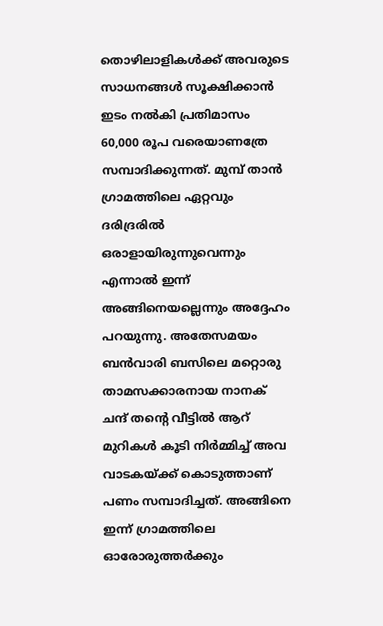തൊഴിലാളികള്‍ക്ക് അവരുടെ സാധനങ്ങള്‍ സൂക്ഷിക്കാന്‍ ഇടം നല്‍കി പ്രതിമാസം 60,000 രൂപ വരെയാണത്രേ സമ്പാദിക്കുന്നത്. മുമ്പ് താൻ ഗ്രാമത്തിലെ ഏറ്റവും ദരിദ്രരിൽ ഒരാളായിരുന്നുവെന്നും എന്നാല്‍ ഇന്ന് അങ്ങിനെയല്ലെന്നും അദ്ദേഹം പറയുന്നു. അതേസമയം ബൻവാരി ബസിലെ മറ്റൊരു താമസക്കാരനായ നാനക് ചന്ദ് തന്‍റെ വീട്ടിൽ ആറ് മുറികൾ കൂടി നിർമ്മിച്ച് അവ വാടകയ്ക്ക് കൊടുത്താണ് പണം സമ്പാദിച്ചത്. അങ്ങിനെ ഇന്ന് ഗ്രാമത്തിലെ ഓരോരുത്തര്‍ക്കും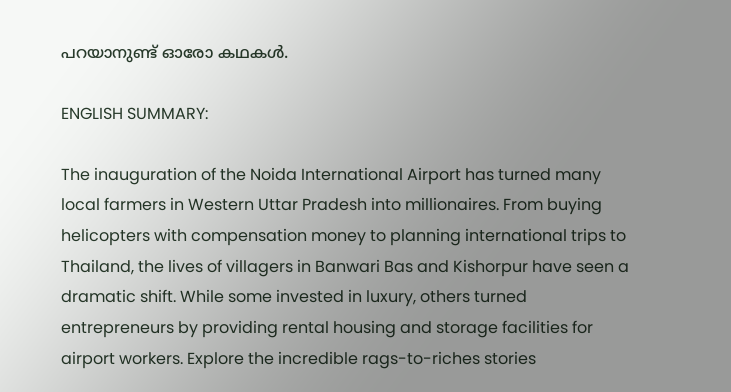പറയാനുണ്ട് ഓരോ കഥകള്‍.

ENGLISH SUMMARY:

The inauguration of the Noida International Airport has turned many local farmers in Western Uttar Pradesh into millionaires. From buying helicopters with compensation money to planning international trips to Thailand, the lives of villagers in Banwari Bas and Kishorpur have seen a dramatic shift. While some invested in luxury, others turned entrepreneurs by providing rental housing and storage facilities for airport workers. Explore the incredible rags-to-riches stories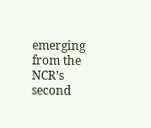emerging from the NCR’s second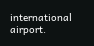international airport.